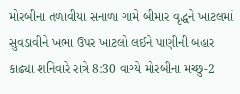મોરબીના તળાવીયા સનાળા ગામે બીમાર વૃદ્ધને ખાટલમાં સુવડાવીને ખભા ઉપર ખાટલો લઈને પાણીની બહાર કાઢ્યા શનિવારે રાત્રે 8:30 વાગ્યે મોરબીના મચ્છુ-2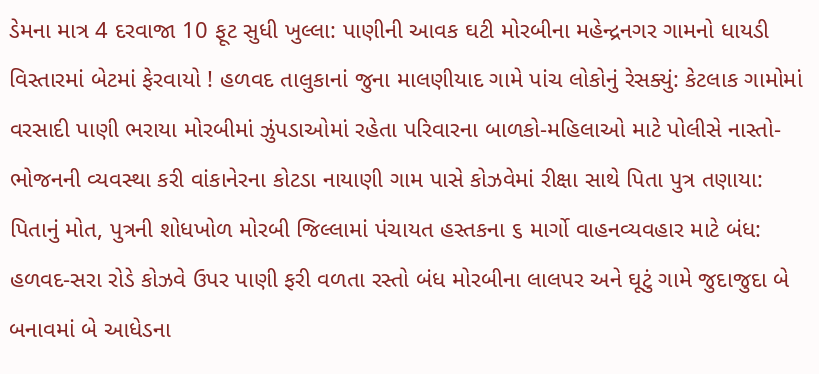ડેમના માત્ર 4 દરવાજા 10 ફૂટ સુધી ખુલ્લા: પાણીની આવક ઘટી મોરબીના મહેન્દ્રનગર ગામનો ધાયડી વિસ્તારમાં બેટમાં ફેરવાયો ! હળવદ તાલુકાનાં જુના માલણીયાદ ગામે પાંચ લોકોનું રેસક્યું: કેટલાક ગામોમાં વરસાદી પાણી ભરાયા મોરબીમાં ઝુંપડાઓમાં રહેતા પરિવારના બાળકો-મહિલાઓ માટે પોલીસે નાસ્તો-ભોજનની વ્યવસ્થા કરી વાંકાનેરના કોટડા નાયાણી ગામ પાસે કોઝવેમાં રીક્ષા સાથે પિતા પુત્ર તણાયા: પિતાનું મોત, પુત્રની શોધખોળ મોરબી જિલ્લામાં પંચાયત હસ્તકના ૬ માર્ગો વાહનવ્યવહાર માટે બંધ: હળવદ-સરા રોડે કોઝવે ઉપર પાણી ફરી વળતા રસ્તો બંધ મોરબીના લાલપર અને ઘૂટું ગામે જુદાજુદા બે બનાવમાં બે આધેડના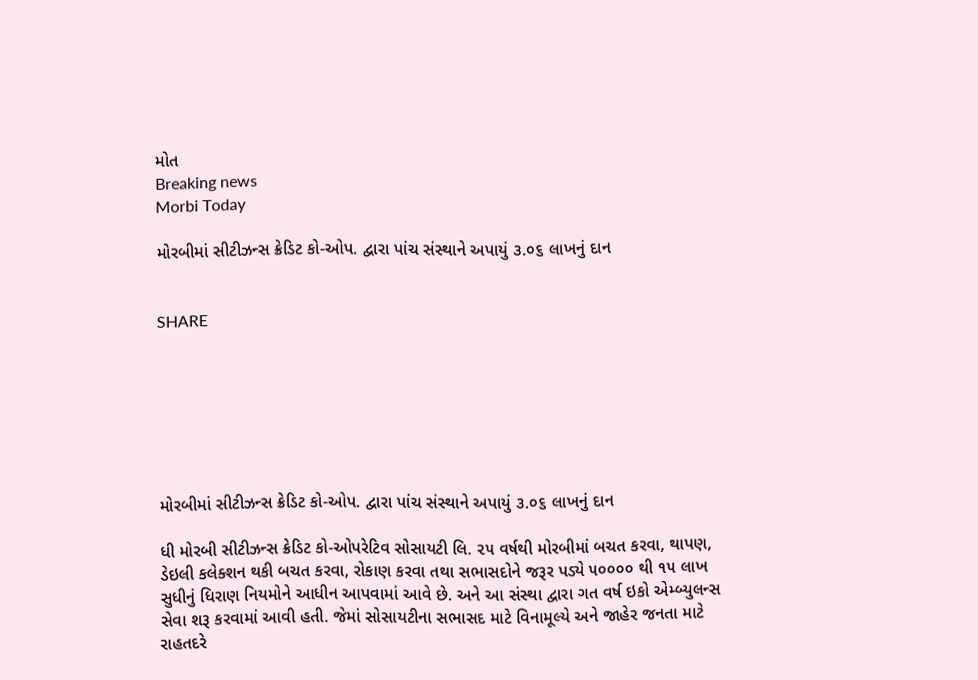મોત
Breaking news
Morbi Today

મોરબીમાં સીટીઝન્સ ક્રેડિટ કો-ઓપ. દ્વારા પાંચ સંસ્થાને અપાયું ૩.૦૬ લાખનું દાન


SHARE







મોરબીમાં સીટીઝન્સ ક્રેડિટ કો-ઓપ. દ્વારા પાંચ સંસ્થાને અપાયું ૩.૦૬ લાખનું દાન

ધી મોરબી સીટીઝન્સ ક્રેડિટ કો-ઓપરેટિવ સોસાયટી લિ. ૨૫ વર્ષથી મોરબીમાં બચત કરવા, થાપણ, ડેઇલી કલેક્શન થકી બચત કરવા, રોકાણ કરવા તથા સભાસદોને જરૂર પડ્યે ૫૦૦૦૦ થી ૧૫ લાખ સુધીનું ધિરાણ નિયમોને આધીન આપવામાં આવે છે. અને આ સંસ્થા દ્વારા ગત વર્ષ ઇકો એમ્બ્યુલન્સ સેવા શરૂ કરવામાં આવી હતી. જેમાં સોસાયટીના સભાસદ માટે વિનામૂલ્યે અને જાહેર જનતા માટે રાહતદરે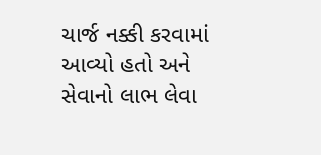ચાર્જ નક્કી કરવામાં આવ્યો હતો અને સેવાનો લાભ લેવા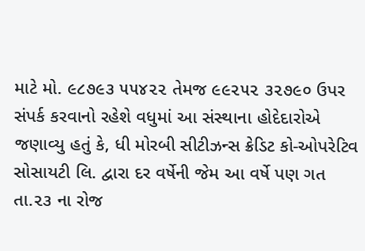માટે મો. ૯૮૭૯૩ ૫૫૪૨૨ તેમજ ૯૯૨૫૨ ૩૨૭૯૦ ઉપર સંપર્ક કરવાનો રહેશે વધુમાં આ સંસ્થાના હોદેદારોએ જણાવ્યુ હતું કે, ધી મોરબી સીટીઝન્સ ક્રેડિટ કો-ઓપરેટિવ સોસાયટી લિ. દ્વારા દર વર્ષેની જેમ આ વર્ષે પણ ગત તા.૨૩ ના રોજ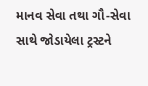માનવ સેવા તથા ગૌ-સેવા સાથે જોડાયેલા ટ્રસ્ટને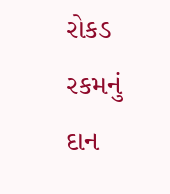રોકડ રકમનું દાન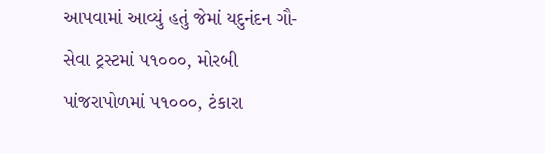આપવામાં આવ્યું હતું જેમાં યદુનંદન ગૌ-સેવા ટ્રસ્ટમાં ૫૧૦૦૦, મોરબી પાંજરાપોળમાં ૫૧૦૦૦, ટંકારા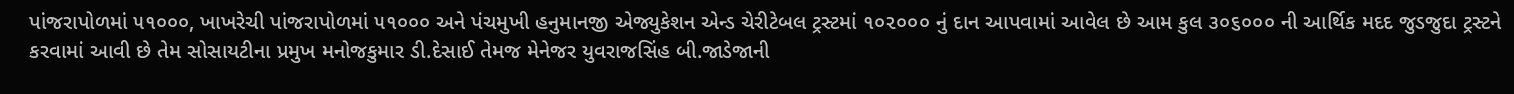પાંજરાપોળમાં ૫૧૦૦૦, ખાખરેચી પાંજરાપોળમાં ૫૧૦૦૦ અને પંચમુખી હનુમાનજી એજ્યુકેશન એન્ડ ચેરીટેબલ ટ્રસ્ટમાં ૧૦૨૦૦૦ નું દાન આપવામાં આવેલ છે આમ કુલ ૩૦૬૦૦૦ ની આર્થિક મદદ જુડજુદા ટ્રસ્ટને કરવામાં આવી છે તેમ સોસાયટીના પ્રમુખ મનોજકુમાર ડી.દેસાઈ તેમજ મેનેજર યુવરાજસિંહ બી.જાડેજાની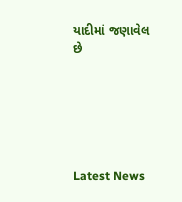યાદીમાં જણાવેલ છે






Latest News